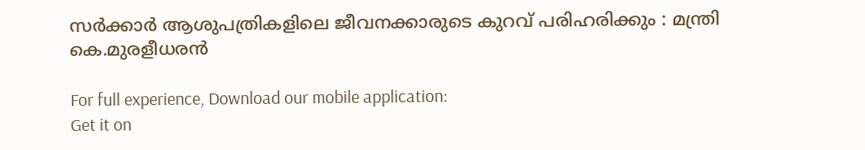സർക്കാർ ആശുപത്രികളിലെ ജീവനക്കാരുടെ കുറവ് പരിഹരിക്കും : മന്ത്രി കെ.മുരളീധരൻ

For full experience, Download our mobile application:
Get it on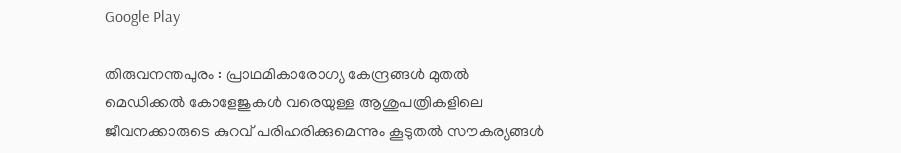Google Play

തിരുവനന്തപുരം : പ്രാഥമികാരോഗ്യ കേന്ദ്രങ്ങൾ മുതൽ മെഡിക്കൽ കോളേജുകൾ വരെയുള്ള ആശുപത്രികളിലെ ജീവനക്കാരുടെ കുറവ് പരിഹരിക്കുമെന്നും കൂടുതൽ സൗകര്യങ്ങൾ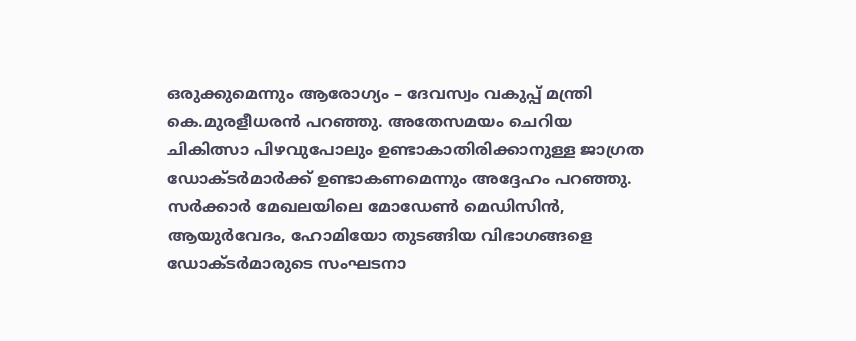ഒരുക്കുമെന്നും ആരോഗ്യം – ദേവസ്വം വകുപ്പ് മന്ത്രി കെ.മുരളീധരൻ പറഞ്ഞു. അതേസമയം ചെറിയ ചികിത്സാ പിഴവുപോലും ഉണ്ടാകാതിരിക്കാനുള്ള ജാഗ്രത ഡോക്ടർമാർക്ക് ഉണ്ടാകണമെന്നും അദ്ദേഹം പറഞ്ഞു. സർക്കാർ മേഖലയിലെ മോഡേൺ മെഡിസിൻ, ആയുർവേദം, ഹോമിയോ തുടങ്ങിയ വിഭാഗങ്ങളെ ഡോക്ടർമാരുടെ സംഘടനാ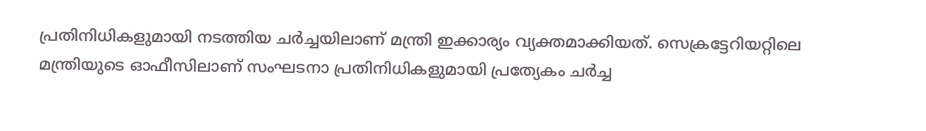പ്രതിനിധികളുമായി നടത്തിയ ചർച്ചയിലാണ് മന്ത്രി ഇക്കാര്യം വ്യക്തമാക്കിയത്. സെക്രട്ടേറിയറ്റിലെ മന്ത്രിയുടെ ഓഫീസിലാണ് സംഘടനാ പ്രതിനിധികളുമായി പ്രത്യേകം ചർച്ച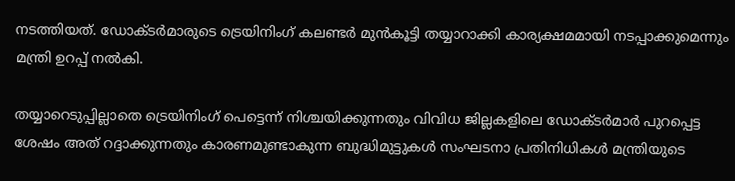നടത്തിയത്. ഡോക്ടർമാരുടെ ട്രെയിനിംഗ് കലണ്ടർ മുൻകൂട്ടി തയ്യാറാക്കി കാര്യക്ഷമമായി നടപ്പാക്കുമെന്നും മന്ത്രി ഉറപ്പ് നൽകി.

തയ്യാറെടുപ്പില്ലാതെ ട്രെയിനിംഗ് പെട്ടെന്ന് നിശ്ചയിക്കുന്നതും വിവിധ ജില്ലകളിലെ ഡോക്ടർമാർ പുറപ്പെട്ട ശേഷം അത് റദ്ദാക്കുന്നതും കാരണമുണ്ടാകുന്ന ബുദ്ധിമുട്ടുകൾ സംഘടനാ പ്രതിനിധികൾ മന്ത്രിയുടെ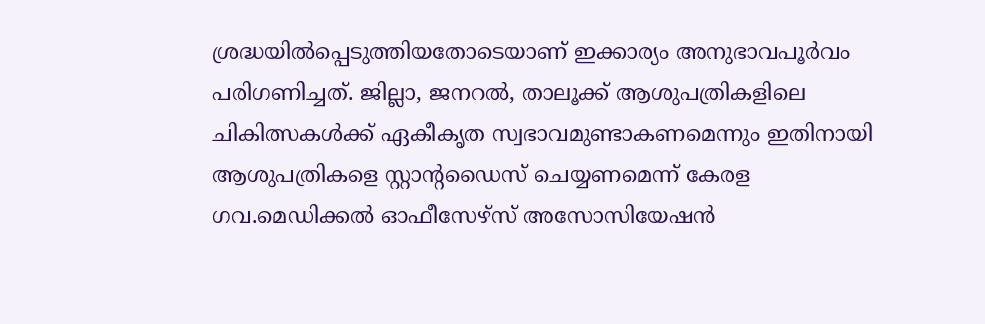ശ്രദ്ധയിൽപ്പെടുത്തിയതോടെയാണ് ഇക്കാര്യം അനുഭാവപൂർവം പരിഗണിച്ചത്. ജില്ലാ, ജനറൽ, താലൂക്ക് ആശുപത്രികളിലെ ചികിത്സകൾക്ക് ഏകീകൃത സ്വഭാവമുണ്ടാകണമെന്നും ഇതിനായി ആശുപത്രികളെ സ്റ്റാന്റഡൈസ് ചെയ്യണമെന്ന് കേരള ഗവ.മെഡിക്കൽ ഓഫീസേഴ്സ് അസോസിയേഷൻ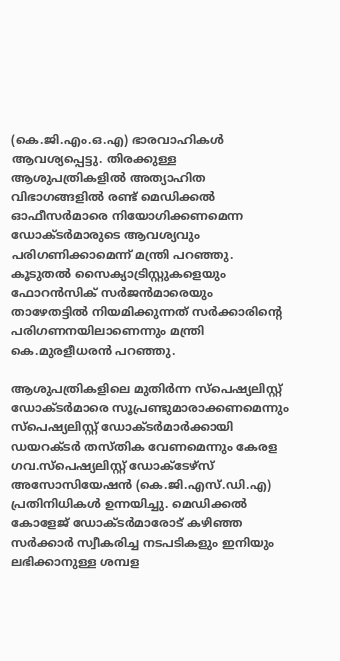(കെ.ജി.എം.ഒ.എ) ഭാരവാഹികൾ ആവശ്യപ്പെട്ടു. തിരക്കുള്ള ആശുപത്രികളിൽ അത്യാഹിത വിഭാഗങ്ങളിൽ രണ്ട് മെഡിക്കൽ ഓഫീസർമാരെ നിയോഗിക്കണമെന്ന ഡോക്ടർമാരുടെ ആവശ്യവും പരിഗണിക്കാമെന്ന് മന്ത്രി പറഞ്ഞു. കൂടുതൽ സൈക്യാട്രിസ്റ്റുകളെയും ഫോറൻസിക് സർജൻമാരെയും താഴേതട്ടിൽ നിയമിക്കുന്നത് സർക്കാരിന്റെ പരിഗണനയിലാണെന്നും മന്ത്രി കെ.മുരളീധരൻ പറഞ്ഞു.

ആശുപത്രികളിലെ മുതിർന്ന സ്‍പെഷ്യലിസ്റ്റ് ഡോക്ടർമാരെ സൂപ്രണ്ടുമാരാക്കണമെന്നും സ്‍പെഷ്യലിസ്റ്റ് ഡോക്ടർമാർക്കായി ഡയറക്ടർ തസ്തിക വേണമെന്നും കേരള ഗവ.സ്പെഷ്യലിസ്റ്റ് ഡോക്ടേഴ്സ് അസോസിയേഷൻ (കെ.ജി.എസ്.ഡി.എ) പ്രതിനിധികൾ ഉന്നയിച്ചു. മെഡിക്കൽ കോളേജ് ഡോക്ടർമാരോട് കഴിഞ്ഞ സർക്കാർ സ്വീകരിച്ച നടപടികളും ഇനിയും ലഭിക്കാനുള്ള ശമ്പള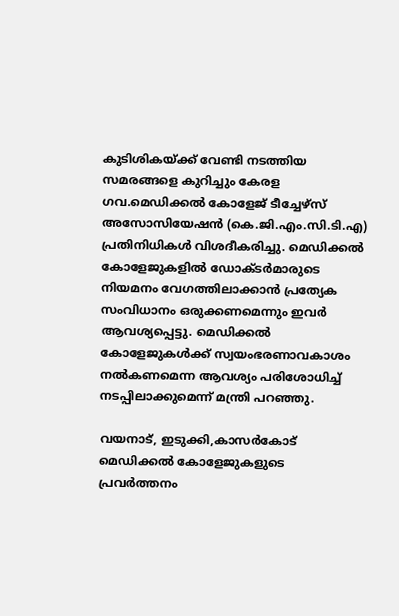കുടിശികയ്ക്ക് വേണ്ടി നടത്തിയ സമരങ്ങളെ കുറിച്ചും കേരള ഗവ.മെഡിക്കൽ കോളേജ് ടീച്ചേഴ്സ് അസോസിയേഷൻ (കെ.ജി.എം.സി.ടി.എ) പ്രതിനിധികൾ വിശദീകരിച്ചു. മെഡിക്കൽ കോളേജുകളിൽ ഡോക്ടർമാരുടെ നിയമനം വേഗത്തിലാക്കാൻ പ്രത്യേക സംവിധാനം ഒരുക്കണമെന്നും ഇവർ ആവശ്യപ്പെട്ടു. മെഡിക്കൽ കോളേജുകൾക്ക് സ്വയംഭരണാവകാശം നൽകണമെന്ന ആവശ്യം പരിശോധിച്ച് നടപ്പിലാക്കുമെന്ന് മന്ത്രി പറഞ്ഞു.

വയനാട്, ഇടുക്കി,കാസർകോട് മെഡിക്കൽ കോളേജുകളുടെ പ്രവർത്തനം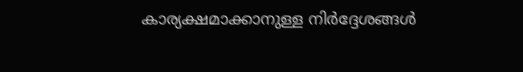കാര്യക്ഷമാക്കാനുള്ള നിർദ്ദേശങ്ങൾ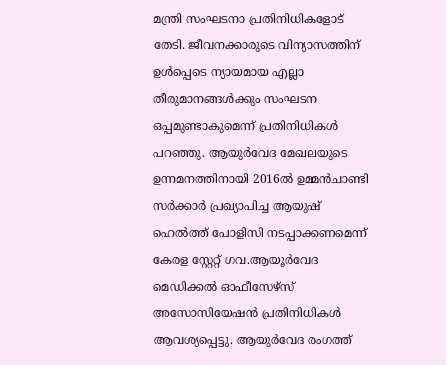മന്ത്രി സംഘടനാ പ്രതിനിധികളോട് തേടി. ജീവനക്കാരുടെ വിന്യാസത്തിന് ഉൾപ്പെടെ ന്യായമായ എല്ലാ തീരുമാനങ്ങൾക്കും സംഘടന ഒപ്പമുണ്ടാകുമെന്ന് പ്രതിനിധികൾ പറഞ്ഞു. ആയുർവേദ മേഖലയുടെ ഉന്നമനത്തിനായി 2016ൽ ഉമ്മൻചാണ്ടി സർക്കാർ പ്രഖ്യാപിച്ച ആയുഷ് ഹെൽത്ത് പോളിസി നടപ്പാക്കണമെന്ന് കേരള സ്റ്റേറ്റ് ഗവ.ആയൂർവേദ മെഡിക്കൽ ഓഫീസേഴ്സ് അസോസിയേഷൻ പ്രതിനിധികൾ ആവശ്യപ്പെട്ടു. ആയുർവേദ രംഗത്ത്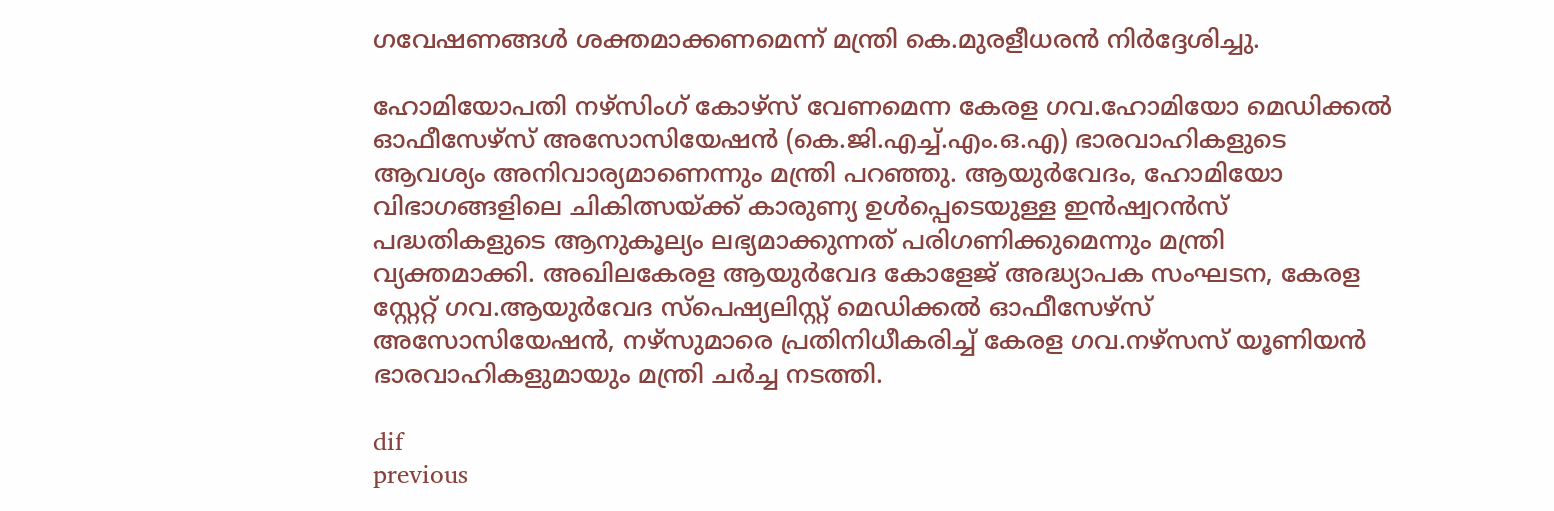ഗവേഷണങ്ങൾ ശക്തമാക്കണമെന്ന് മന്ത്രി കെ.മുരളീധരൻ നിർദ്ദേശിച്ചു.

ഹോമിയോപതി നഴ്സിംഗ് കോഴ്സ് വേണമെന്ന കേരള ഗവ.ഹോമിയോ മെഡിക്കൽ ഓഫീസേഴ്സ് അസോസിയേഷൻ (കെ.ജി.എച്ച്.എം.ഒ.എ) ഭാരവാഹികളുടെ ആവശ്യം അനിവാര്യമാണെന്നും മന്ത്രി പറഞ്ഞു. ആയുർവേദം, ഹോമിയോ വിഭാഗങ്ങളിലെ ചികിത്സയ്ക്ക് കാരുണ്യ ഉൾപ്പെടെയുള്ള ഇൻഷ്വറൻസ് പദ്ധതികളുടെ ആനുകൂല്യം ലഭ്യമാക്കുന്നത് പരിഗണിക്കുമെന്നും മന്ത്രി വ്യക്തമാക്കി. അഖിലകേരള ആയുർവേദ കോളേജ് അദ്ധ്യാപക സംഘടന, കേരള സ്റ്റേറ്റ് ഗവ.ആയുർവേദ സ്‍പെഷ്യലിസ്റ്റ് മെഡിക്കൽ ഓഫീസേഴ്സ് അസോസിയേഷൻ, നഴ്സുമാരെ പ്രതിനിധീകരിച്ച് കേരള ഗവ.നഴ്സസ് യൂണിയൻ ഭാരവാഹികളുമായും മന്ത്രി ചർച്ച നടത്തി.

dif
previous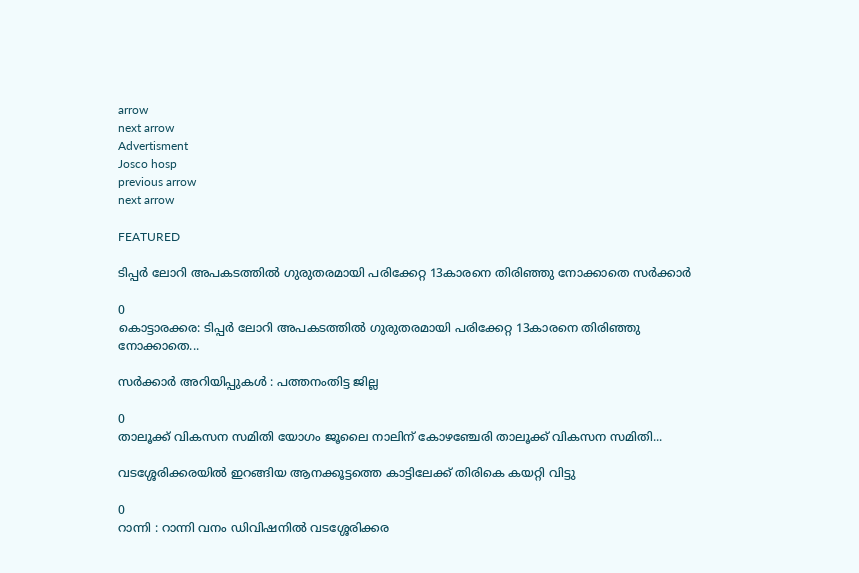arrow
next arrow
Advertisment
Josco hosp
previous arrow
next arrow

FEATURED

ടിപ്പർ ലോറി അപകടത്തിൽ ഗുരുതരമായി പരിക്കേറ്റ 13കാരനെ തിരിഞ്ഞു നോക്കാതെ സർക്കാർ

0
കൊട്ടാരക്കര: ടിപ്പർ ലോറി അപകടത്തിൽ ഗുരുതരമായി പരിക്കേറ്റ 13കാരനെ തിരിഞ്ഞു നോക്കാതെ...

സര്‍ക്കാര്‍ അറിയിപ്പുകള്‍ : പത്തനംതിട്ട ജില്ല

0
താലൂക്ക് വികസന സമിതി യോഗം ജൂലൈ നാലിന് കോഴഞ്ചേരി താലൂക്ക് വികസന സമിതി...

വടശ്ശേരിക്കരയില്‍ ഇറങ്ങിയ ആനക്കൂട്ടത്തെ കാട്ടിലേക്ക് തിരികെ കയറ്റി വിട്ടു

0
റാന്നി : റാന്നി വനം ഡിവിഷനില്‍ വടശ്ശേരിക്കര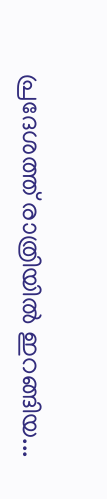പ്രദേശത്ത് രാത്രിയില്‍ ഇറങ്ങിയ...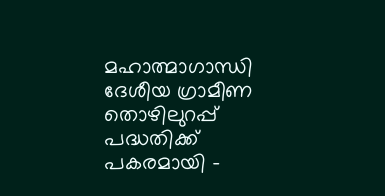മഹാത്മാഗാന്ധി ദേശീയ ഗ്രാമീണ തൊഴിലുറപ്പ് പദ്ധതിക്ക് പകരമായി –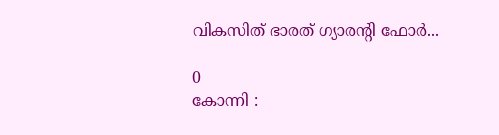വികസിത് ഭാരത് ഗ്യാരന്റി ഫോര്‍...

0
കോന്നി :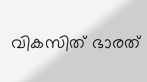വികസിത് ഭാരത്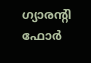ഗ്യാരന്റി ഫോര്‍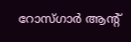റോസ്ഗാര്‍ ആന്റ്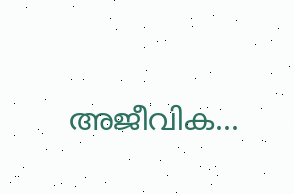അജീവിക...